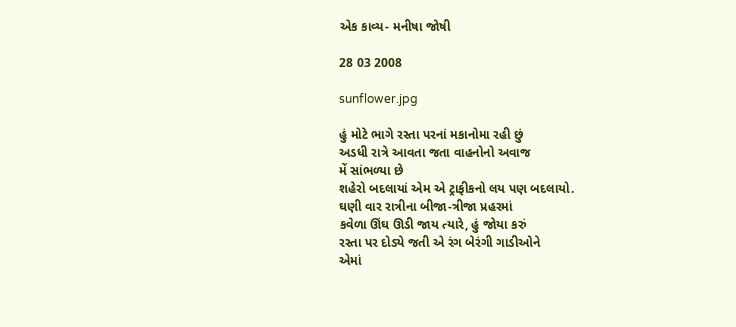એક કાવ્ય- મનીષા જોષી

28 03 2008

sunflower.jpg

હું મોટે ભાગે રસ્તા પરનાં મકાનોમા રહી છું
અડધી રાત્રે આવતા જતા વાહનોનો અવાજ
મેં સાંભળ્યા છે
શહેરો બદલાયાં એમ એ ટ્રાફીકનો લય પણ બદલાયો.
ઘણી વાર રાત્રીના બીજા-ત્રીજા પ્રહરમાં
કવેળા ઊંઘ ઊડી જાય ત્યારે, હું જોયા કરું
રસ્તા પર દોડ્યે જતી એ રંગ બેરંગી ગાડીઓને
એમાં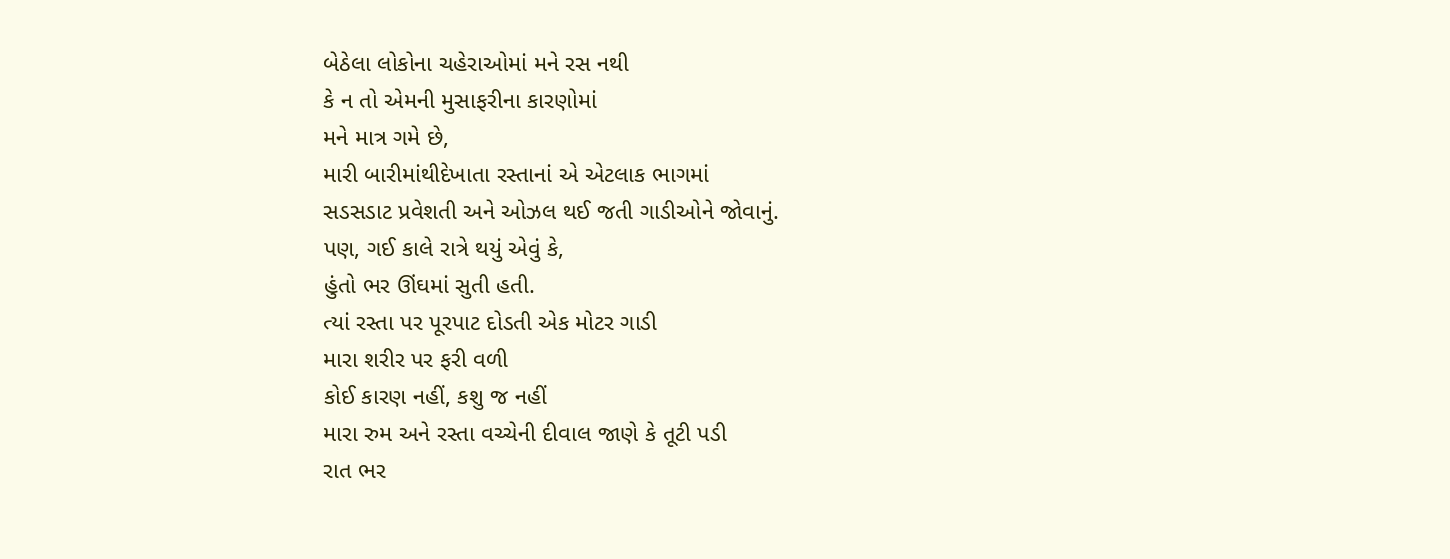બેઠેલા લોકોના ચહેરાઓમાં મને રસ નથી
કે ન તો એમની મુસાફરીના કારણોમાં
મને માત્ર ગમે છે,
મારી બારીમાંથીદેખાતા રસ્તાનાં એ એટલાક ભાગમાં
સડસડાટ પ્રવેશતી અને ઓઝલ થઈ જતી ગાડીઓને જોવાનું.
પણ, ગઈ કાલે રાત્રે થયું એવું કે,
હુંતો ભર ઊંઘમાં સુતી હતી.
ત્યાં રસ્તા પર પૂરપાટ દોડતી એક મોટર ગાડી
મારા શરીર પર ફરી વળી
કોઈ કારણ નહીં, કશુ જ નહીં
મારા રુમ અને રસ્તા વચ્ચેની દીવાલ જાણે કે તૂટી પડી
રાત ભર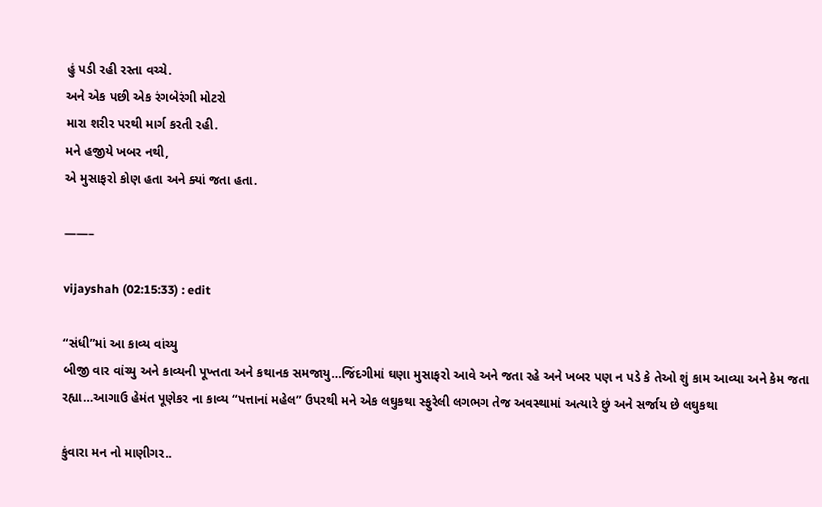હું પડી રહી રસ્તા વચ્ચે.
અને એક પછી એક રંગબેરંગી મોટરો
મારા શરીર પરથી માર્ગ કરતી રહી.
મને હજીયે ખબર નથી,
એ મુસાફરો કોણ હતા અને ક્યાં જતા હતા.

——–

vijayshah (02:15:33) : edit

“સંધી”માં આ કાવ્ય વાંચ્યુ
બીજી વાર વાંચ્યુ અને કાવ્યની પૂખ્તતા અને કથાનક સમજાયુ…જિંદગીમાં ઘણા મુસાફરો આવે અને જતા રહે અને ખબર પણ ન પડે કે તેઓ શું કામ આવ્યા અને કેમ જતા રહ્યા…આગાઉ હેમંત પૂણેકર ના કાવ્ય “પત્તાનાં મહેલ” ઉપરથી મને એક લઘુકથા સ્ફુરેલી લગભગ તેજ અવસ્થામાં અત્યારે છું અને સર્જાય છે લઘુકથા

કુંવારા મન નો માણીગર..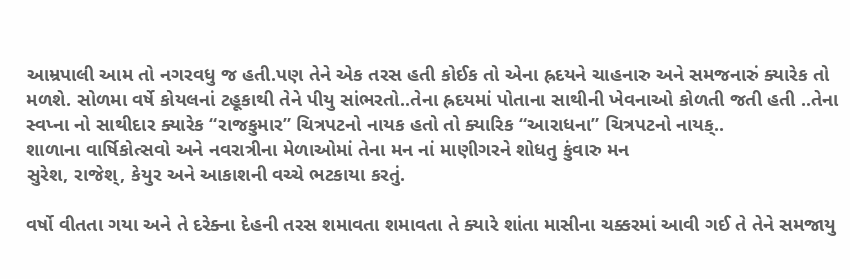આમ્રપાલી આમ તો નગરવધુ જ હતી.પણ તેને એક તરસ હતી કોઈક તો એના હ્રદયને ચાહનારુ અને સમજનારું ક્યારેક તો મળશે. સોળમા વર્ષે કોયલનાં ટહૂકાથી તેને પીયુ સાંભરતો..તેના હ્રદયમાં પોતાના સાથીની ખેવનાઓ કોળતી જતી હતી ..તેના સ્વપ્ના નો સાથીદાર ક્યારેક “રાજકુમાર” ચિત્રપટનો નાયક હતો તો ક્યારિક “આરાધના” ચિત્રપટનો નાયક્..
શાળાના વાર્ષિકોત્સવો અને નવરાત્રીના મેળાઓમાં તેના મન નાં માણીગરને શોધતુ કુંવારુ મન
સુરેશ, રાજેશ્, કેયુર અને આકાશની વચ્ચે ભટકાયા કરતું.

વર્ષો વીતતા ગયા અને તે દરેક્ના દેહની તરસ શમાવતા શમાવતા તે ક્યારે શાંતા માસીના ચક્કરમાં આવી ગઈ તે તેને સમજાયુ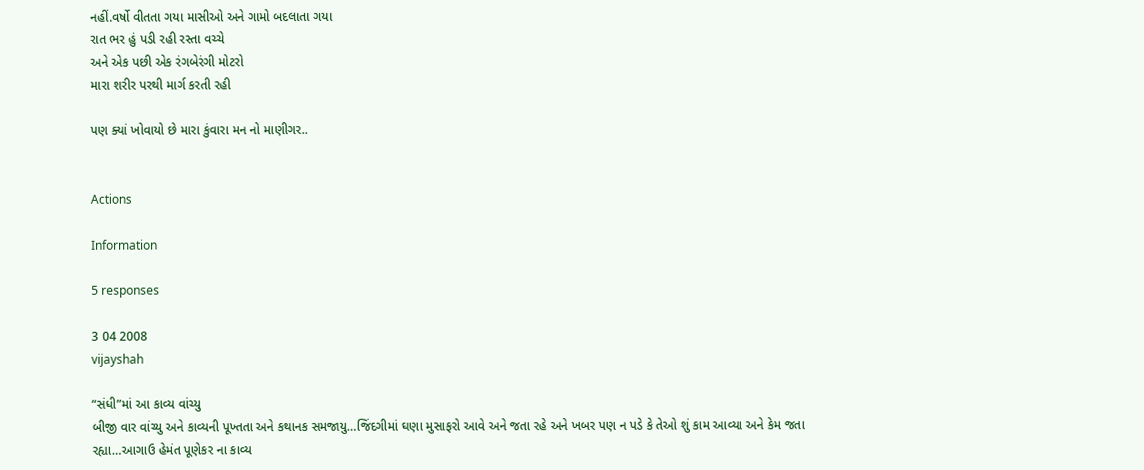નહીં.વર્ષો વીતતા ગયા માસીઓ અને ગામો બદલાતા ગયા
રાત ભર હું પડી રહી રસ્તા વચ્ચે
અને એક પછી એક રંગબેરંગી મોટરો
મારા શરીર પરથી માર્ગ કરતી રહી

પણ ક્યાં ખોવાયો છે મારા કુંવારા મન નો માણીગર..


Actions

Information

5 responses

3 04 2008
vijayshah

“સંધી”માં આ કાવ્ય વાંચ્યુ
બીજી વાર વાંચ્યુ અને કાવ્યની પૂખ્તતા અને કથાનક સમજાયુ…જિંદગીમાં ઘણા મુસાફરો આવે અને જતા રહે અને ખબર પણ ન પડે કે તેઓ શું કામ આવ્યા અને કેમ જતા રહ્યા…આગાઉ હેમંત પૂણેકર ના કાવ્ય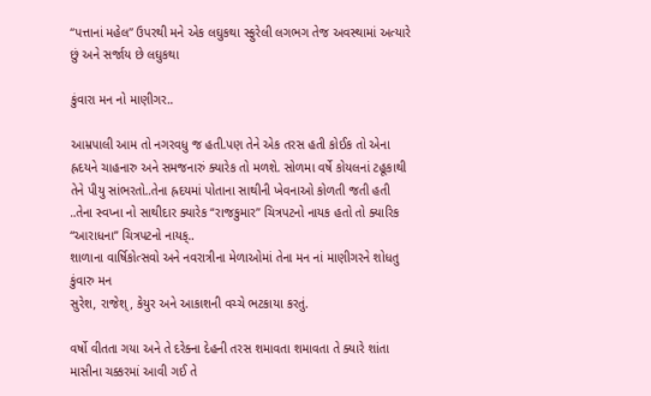“પત્તાનાં મહેલ” ઉપરથી મને એક લઘુકથા સ્ફુરેલી લગભગ તેજ અવસ્થામાં અત્યારે છું અને સર્જાય છે લઘુકથા

કુંવારા મન નો માણીગર..

આમ્રપાલી આમ તો નગરવધુ જ હતી.પણ તેને એક તરસ હતી કોઈક તો એના હ્રદયને ચાહનારુ અને સમજનારું ક્યારેક તો મળશે. સોળમા વર્ષે કોયલનાં ટહૂકાથી તેને પીયુ સાંભરતો..તેના હ્રદયમાં પોતાના સાથીની ખેવનાઓ કોળતી જતી હતી ..તેના સ્વપ્ના નો સાથીદાર ક્યારેક “રાજકુમાર” ચિત્રપટનો નાયક હતો તો ક્યારિક “આરાધના” ચિત્રપટનો નાયક્..
શાળાના વાર્ષિકોત્સવો અને નવરાત્રીના મેળાઓમાં તેના મન નાં માણીગરને શોધતુ કુંવારુ મન
સુરેશ, રાજેશ્, કેયુર અને આકાશની વચ્ચે ભટકાયા કરતું.

વર્ષો વીતતા ગયા અને તે દરેક્ના દેહની તરસ શમાવતા શમાવતા તે ક્યારે શાંતા માસીના ચક્કરમાં આવી ગઈ તે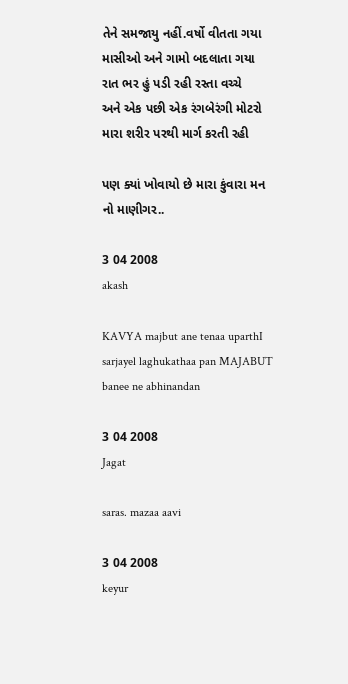તેને સમજાયુ નહીં.વર્ષો વીતતા ગયા માસીઓ અને ગામો બદલાતા ગયા
રાત ભર હું પડી રહી રસ્તા વચ્ચે
અને એક પછી એક રંગબેરંગી મોટરો
મારા શરીર પરથી માર્ગ કરતી રહી

પણ ક્યાં ખોવાયો છે મારા કુંવારા મન નો માણીગર..

3 04 2008
akash

KAVYA majbut ane tenaa uparthI sarjayel laghukathaa pan MAJABUT
banee ne abhinandan

3 04 2008
Jagat

saras. mazaa aavi

3 04 2008
keyur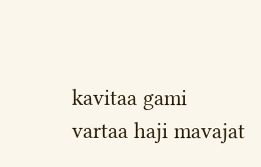kavitaa gami
vartaa haji mavajat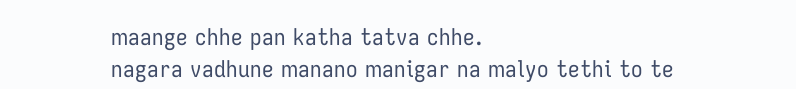maange chhe pan katha tatva chhe.
nagara vadhune manano manigar na malyo tethi to te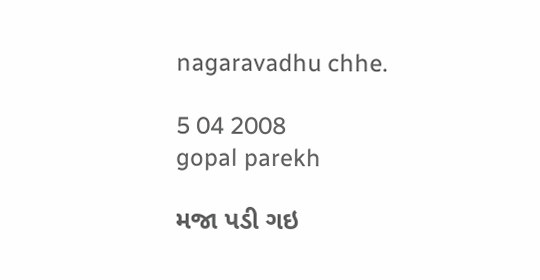nagaravadhu chhe.

5 04 2008
gopal parekh

મજા પડી ગઇ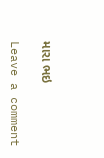મારા ભઇ

Leave a comment